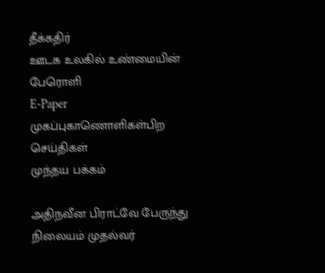தீக்கதிர்
ஊடக உலகில் உண்மையின் பேரொளி
E-Paper
முகப்புகாணொளிகள்பிற செய்திகள்
முந்தய பக்கம்

அதிநவீன பிராட்வே பேருந்து நிலையம் முதல்வர்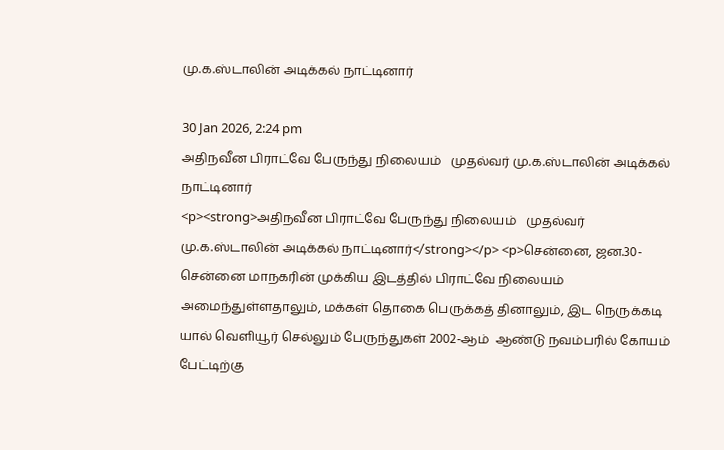மு.க.ஸ்டாலின் அடிக்கல் நாட்டினார்

30 Jan 2026, 2:24 pm
அதிநவீன பிராட்வே பேருந்து நிலையம்   முதல்வர் மு.க.ஸ்டாலின் அடிக்கல் நாட்டினார்
<p><strong>அதிநவீன பிராட்வே பேருந்து நிலையம்   முதல்வர் மு.க.ஸ்டாலின் அடிக்கல் நாட்டினார்</strong></p> <p>சென்னை, ஜன.30- சென்னை மாநகரின் முக்கிய இடத்தில் பிராட்வே நிலையம் அமைந்துள்ளதாலும், மக்கள் தொகை பெருக்கத் தினாலும், இட நெருக்கடி யால் வெளியூர் செல்லும் பேருந்துகள் 2002-ஆம்  ஆண்டு நவம்பரில் கோயம் பேட்டிற்கு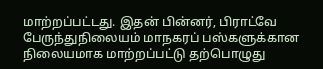மாற்றப்பட்டது. இதன் பின்னர், பிராட்வே பேருந்துநிலையம் மாநகரப் பஸ்களுக்கான நிலையமாக மாற்றப்பட்டு தற்பொழுது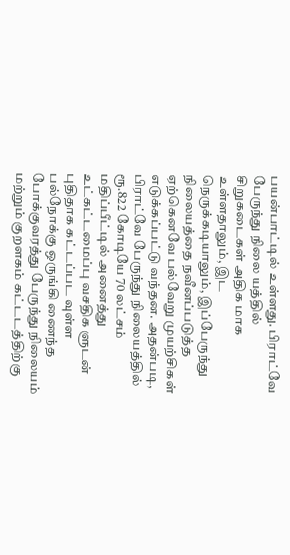பயன்பாட்டில் உள்ளது. பிராட்வே பேருந்து நிலை யத்தில் சிறுகடைகள் அதிக மாக உள்ளதாலும், இட நெருக்கடியாலும், இப்பேருந்து நிலையத்தை நவீனப்படுத்த ஏற்கெனவே பல்வேறு முயற்சிகள் எடுக்கப்பட்டு வந்தன. அதன்படி, பிராட்வே பேருந்து நிலையத்தில்  ரூ.822 கோடியே 70 லட்சம் மதிப்பீட்டில் அனைத்து உட்கட்டமைப்பு வசதிக ளுடன் புதிதாக கட்டப்பட வுள்ள பல்நோக்கு ஒருங்கி ணைந்த போக்குவரத்து பேருந்து நிலையம் மற்றும் குறளகம் கட்டடத்திற்கு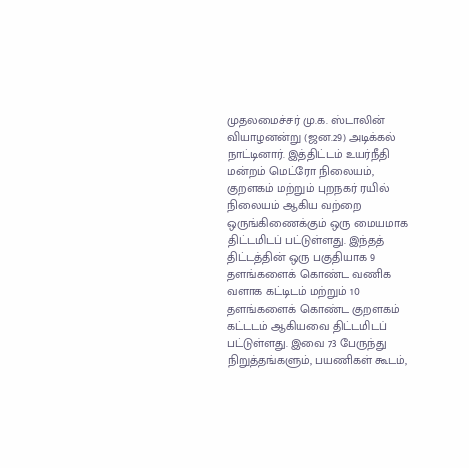முதலமைச்சர் மு.க. ஸ்டாலின்  வியாழனன்று (ஜன.29) அடிக்கல் நாட்டினார். இத்திட்டம் உயர்நீதி மன்றம் மெட்ரோ நிலையம், குறளகம் மற்றும் புறநகர் ரயில் நிலையம் ஆகிய வற்றை ஒருங்கிணைக்கும் ஒரு மையமாக திட்டமிடப் பட்டுள்ளது. இந்தத் திட்டத்தின் ஒரு பகுதியாக 9 தளங்களைக் கொண்ட வணிக வளாக கட்டிடம் மற்றும் 10 தளங்களைக் கொண்ட குறளகம் கட்டடம் ஆகியவை திட்டமிடப் பட்டுள்ளது. இவை 73 பேருந்து நிறுத்தங்களும், பயணிகள் கூடம்,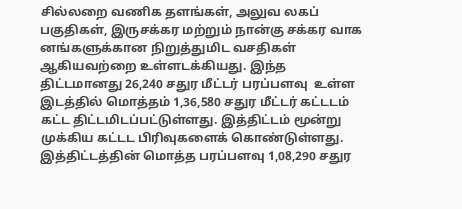சில்லறை வணிக தளங்கள், அலுவ லகப் பகுதிகள், இருசக்கர மற்றும் நான்கு சக்கர வாக னங்களுக்கான நிறுத்துமிட வசதிகள் ஆகியவற்றை உள்ளடக்கியது. இந்த திட்டமானது 26,240 சதுர மீட்டர் பரப்பளவு  உள்ள இடத்தில் மொத்தம் 1,36,580 சதுர மீட்டர் கட்டடம் கட்ட திட்டமிடப்பட்டுள்ளது. இத்திட்டம் மூன்று முக்கிய கட்டட பிரிவுகளைக் கொண்டுள்ளது. இத்திட்டத்தின் மொத்த பரப்பளவு 1,08,290 சதுர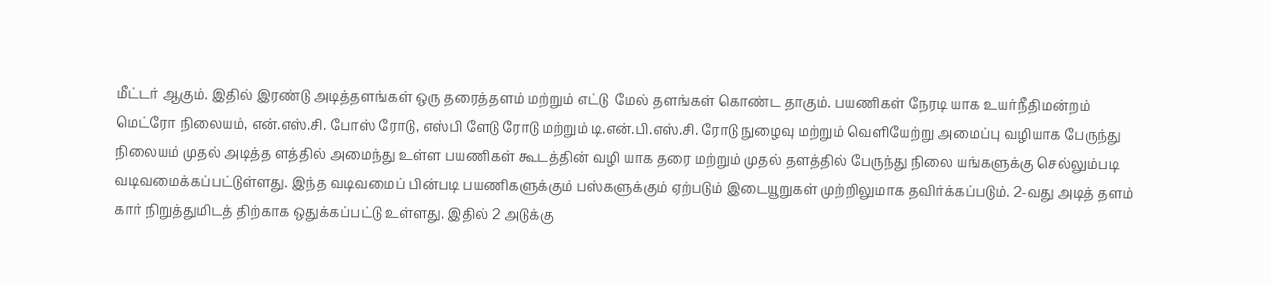மீட்டர் ஆகும். இதில் இரண்டு அடித்தளங்கள் ஒரு தரைத்தளம் மற்றும் எட்டு  மேல் தளங்கள் கொண்ட தாகும். பயணிகள் நேரடி யாக உயர்நீதிமன்றம் மெட்ரோ நிலையம், என்.எஸ்.சி. போஸ் ரோடு, எஸ்பி ளேடு ரோடு மற்றும் டி.என்.பி.எஸ்.சி. ரோடு நுழைவு மற்றும் வெளியேற்று அமைப்பு வழியாக பேருந்து நிலையம் முதல் அடித்த ளத்தில் அமைந்து உள்ள பயணிகள் கூடத்தின் வழி யாக தரை மற்றும் முதல் தளத்தில் பேருந்து நிலை யங்களுக்கு செல்லும்படி வடிவமைக்கப்பட்டுள்ளது. இந்த வடிவமைப் பின்படி பயணிகளுக்கும் பஸ்களுக்கும் ஏற்படும் இடையூறுகள் முற்றிலுமாக தவிர்க்கப்படும். 2-வது அடித் தளம் கார் நிறுத்துமிடத் திற்காக ஒதுக்கப்பட்டு உள்ளது. இதில் 2 அடுக்கு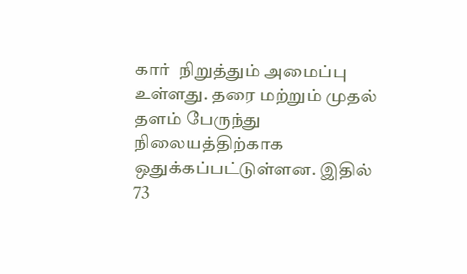கார்  நிறுத்தும் அமைப்பு உள்ளது. தரை மற்றும் முதல் தளம் பேருந்து நிலையத்திற்காக ஒதுக்கப்பட்டுள்ளன. இதில் 73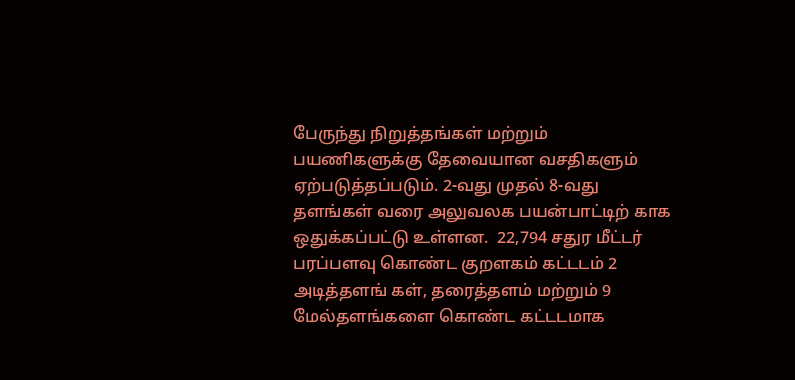பேருந்து நிறுத்தங்கள் மற்றும் பயணிகளுக்கு தேவையான வசதிகளும் ஏற்படுத்தப்படும். 2-வது முதல் 8-வது தளங்கள் வரை அலுவலக பயன்பாட்டிற் காக ஒதுக்கப்பட்டு உள்ளன.  22,794 சதுர மீட்டர் பரப்பளவு கொண்ட குறளகம் கட்டடம் 2 அடித்தளங் கள், தரைத்தளம் மற்றும் 9  மேல்தளங்களை கொண்ட கட்டடமாக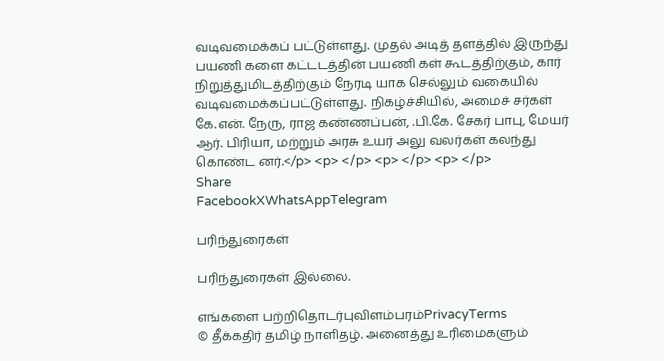வடிவமைக்கப் பட்டுள்ளது. முதல் அடித் தளத்தில் இருந்து பயணி களை கட்டடத்தின் பயணி கள் கூடத்திற்கும், கார் நிறுத்துமிடத்திற்கும் நேரடி யாக செல்லும் வகையில் வடிவமைக்கப்பட்டுள்ளது. நிகழ்ச்சியில், அமைச் சர்கள் கே.என். நேரு, ராஜ கண்ணப்பன், .பி.கே. சேகர் பாபு, மேயர் ஆர். பிரியா, மற்றும் அரசு உயர் அலு வலர்கள் கலந்து கொண்ட னர்.</p> <p> </p> <p> </p> <p> </p>
Share
FacebookXWhatsAppTelegram

பரிந்துரைகள்

பரிந்துரைகள் இல்லை.

எங்களை பற்றிதொடர்புவிளம்பரம்PrivacyTerms
© தீக்கதிர் தமிழ் நாளிதழ். அனைத்து உரிமைகளும்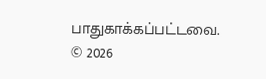பாதுகாக்கப்பட்டவை.
© 2026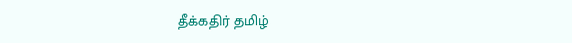தீக்கதிர் தமிழ்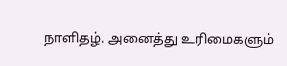நாளிதழ். அனைத்து உரிமைகளும்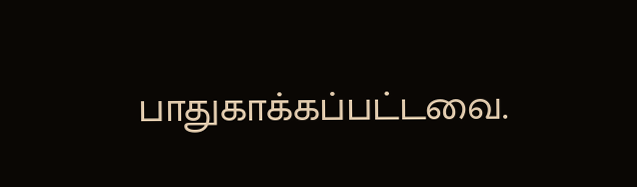பாதுகாக்கப்பட்டவை.